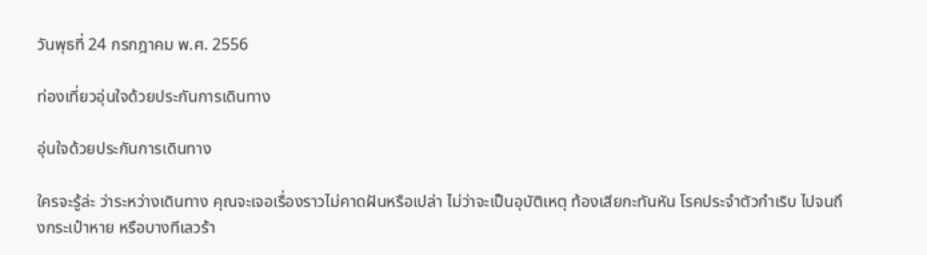วันพุธที่ 24 กรกฎาคม พ.ศ. 2556

ท่องเที่ยวอุ่นใจด้วยประกันการเดินทาง

อุ่นใจด้วยประกันการเดินทาง

ใครจะรู้ล่ะ ว่าระหว่างเดินทาง คุณจะเจอเรื่องราวไม่คาดฝันหรือเปล่า ไม่ว่าจะเป็นอุบัติเหตุ ท้องเสียกะทันหัน โรคประจำตัวกำเริบ ไปจนถึงกระเป๋าหาย หรือบางทีเลวร้า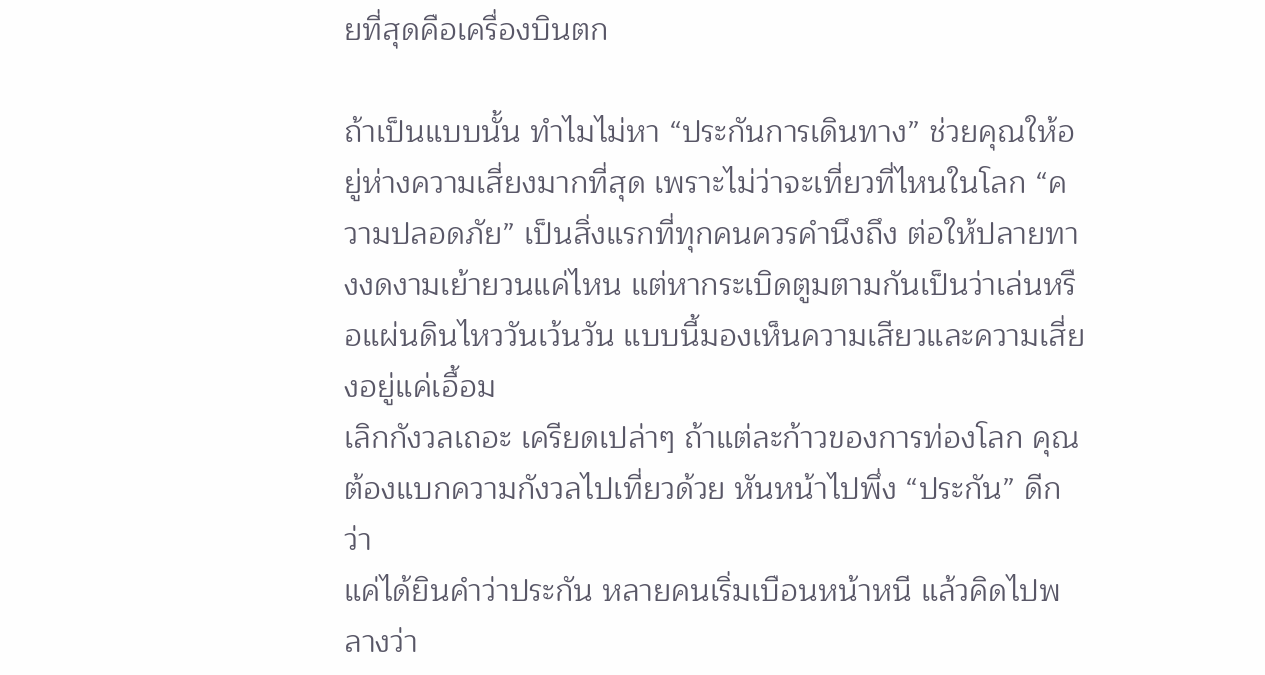ยที่สุดคือเครื่องบินตก

ถ้าเป็นแบบนั้น ทำไมไม่หา “ประกันการเดินทาง” ช่วยคุณให้อยู่ห่างความเสี่ยงมากที่สุด เพราะไม่ว่าจะเที่ยวที่ไหนในโลก “ความปลอดภัย” เป็นสิ่งแรกที่ทุกคนควรคำนึงถึง ต่อให้ปลายทางงดงามเย้ายวนแค่ไหน แต่หากระเบิดตูมตามกันเป็นว่าเล่นหรือแผ่นดินไหววันเว้นวัน แบบนี้มองเห็นความเสียวและความเสี่ยงอยู่แค่เอื้อม
เลิกกังวลเถอะ เครียดเปล่าๆ ถ้าแต่ละก้าวของการท่องโลก คุณต้องแบกความกังวลไปเที่ยวด้วย หันหน้าไปพึ่ง “ประกัน” ดีกว่า
แค่ได้ยินคำว่าประกัน หลายคนเริ่มเบือนหน้าหนี แล้วคิดไปพลางว่า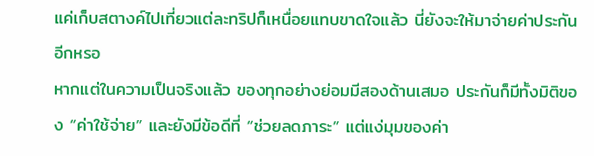แค่เก็บสตางค์ไปเที่ยวแต่ละทริปก็เหนื่อยแทบขาดใจแล้ว นี่ยังจะให้มาจ่ายค่าประกันอีกหรอ
หากแต่ในความเป็นจริงแล้ว ของทุกอย่างย่อมมีสองด้านเสมอ ประกันก็มีทั้งมิติของ “ค่าใช้จ่าย” และยังมีข้อดีที่ “ช่วยลดภาระ” แต่แง่มุมของค่า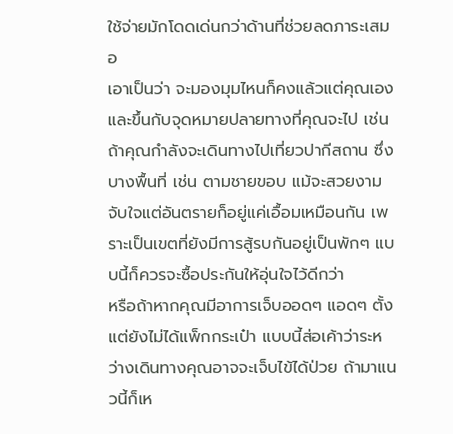ใช้จ่ายมักโดดเด่นกว่าด้านที่ช่วยลดภาระเสมอ
เอาเป็นว่า จะมองมุมไหนก็คงแล้วแต่คุณเอง และขึ้นกับจุดหมายปลายทางที่คุณจะไป เช่น ถ้าคุณกำลังจะเดินทางไปเที่ยวปากีสถาน ซึ่งบางพื้นที่ เช่น ตามชายขอบ แม้จะสวยงามจับใจแต่อันตรายก็อยู่แค่เอื้อมเหมือนกัน เพราะเป็นเขตที่ยังมีการสู้รบกันอยู่เป็นพักๆ แบบนี้ก็ควรจะซื้อประกันให้อุ่นใจไว้ดีกว่า
หรือถ้าหากคุณมีอาการเจ็บออดๆ แอดๆ ตั้งแต่ยังไม่ได้แพ็กกระเป๋า แบบนี้ส่อเค้าว่าระหว่างเดินทางคุณอาจจะเจ็บไข้ได้ป่วย ถ้ามาแนวนี้ก็เห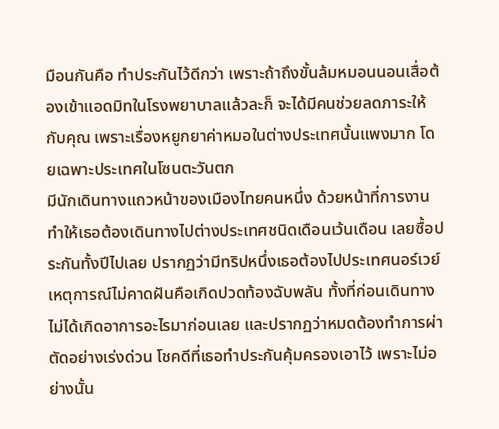มือนกันคือ ทำประกันไว้ดีกว่า เพราะถ้าถึงขั้นล้มหมอนนอนเสื่อต้องเข้าแอดมิทในโรงพยาบาลแล้วละก็ จะได้มีคนช่วยลดภาระให้กับคุณ เพราะเรื่องหยูกยาค่าหมอในต่างประเทศนั้นแพงมาก โดยเฉพาะประเทศในโซนตะวันตก
มีนักเดินทางแถวหน้าของเมืองไทยคนหนึ่ง ด้วยหน้าที่การงานทำให้เธอต้องเดินทางไปต่างประเทศชนิดเดือนเว้นเดือน เลยซื้อประกันทั้งปีไปเลย ปรากฏว่ามีทริปหนึ่งเธอต้องไปประเทศนอร์เวย์ เหตุการณ์ไม่คาดฝันคือเกิดปวดท้องฉับพลัน ทั้งที่ก่อนเดินทางไม่ได้เกิดอาการอะไรมาก่อนเลย และปรากฏว่าหมดต้องทำการผ่าตัดอย่างเร่งด่วน โชคดีที่เธอทำประกันคุ้มครองเอาไว้ เพราะไม่อย่างนั้น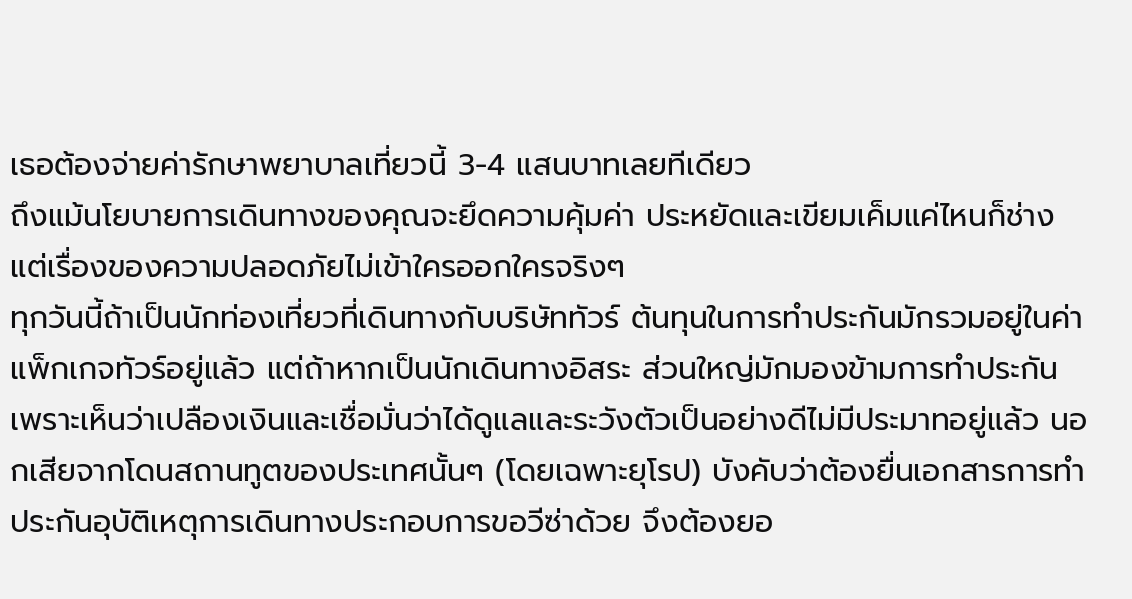เธอต้องจ่ายค่ารักษาพยาบาลเที่ยวนี้ 3-4 แสนบาทเลยทีเดียว
ถึงแม้นโยบายการเดินทางของคุณจะยึดความคุ้มค่า ประหยัดและเขียมเค็มแค่ไหนก็ช่าง แต่เรื่องของความปลอดภัยไม่เข้าใครออกใครจริงๆ
ทุกวันนี้ถ้าเป็นนักท่องเที่ยวที่เดินทางกับบริษัททัวร์ ต้นทุนในการทำประกันมักรวมอยู่ในค่าแพ็กเกจทัวร์อยู่แล้ว แต่ถ้าหากเป็นนักเดินทางอิสระ ส่วนใหญ่มักมองข้ามการทำประกัน เพราะเห็นว่าเปลืองเงินและเชื่อมั่นว่าได้ดูแลและระวังตัวเป็นอย่างดีไม่มีประมาทอยู่แล้ว นอกเสียจากโดนสถานทูตของประเทศนั้นๆ (โดยเฉพาะยุโรป) บังคับว่าต้องยื่นเอกสารการทำประกันอุบัติเหตุการเดินทางประกอบการขอวีซ่าด้วย จึงต้องยอ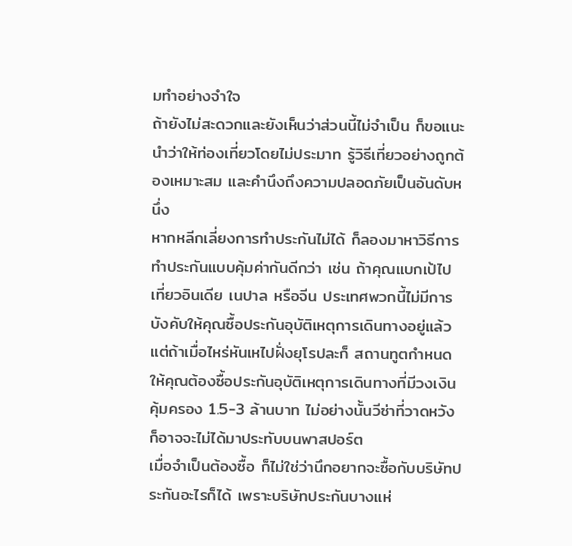มทำอย่างจำใจ
ถ้ายังไม่สะดวกและยังเห็นว่าส่วนนี้ไม่จำเป็น ก็ขอแนะนำว่าให้ท่องเที่ยวโดยไม่ประมาท รู้วิธีเที่ยวอย่างถูกต้องเหมาะสม และคำนึงถึงความปลอดภัยเป็นอันดับหนึ่ง
หากหลีกเลี่ยงการทำประกันไม่ได้ ก็ลองมาหาวิธีการทำประกันแบบคุ้มค่ากันดีกว่า เช่น ถ้าคุณแบกเป้ไปเที่ยวอินเดีย เนปาล หรือจีน ประเทศพวกนี้ไม่มีการบังคับให้คุณซื้อประกันอุบัติเหตุการเดินทางอยู่แล้ว แต่ถ้าเมื่อไหร่หันเหไปฝั่งยุโรปละก็ สถานทูตกำหนดให้คุณต้องซื้อประกันอุบัติเหตุการเดินทางที่มีวงเงินคุ้มครอง 1.5-3 ล้านบาท ไม่อย่างนั้นวีซ่าที่วาดหวังก็อาจจะไม่ได้มาประทับบนพาสปอร์ต
เมื่อจำเป็นต้องซื้อ ก็ไม่ใช่ว่านึกอยากจะซื้อกับบริษัทประกันอะไรก็ได้ เพราะบริษัทประกันบางแห่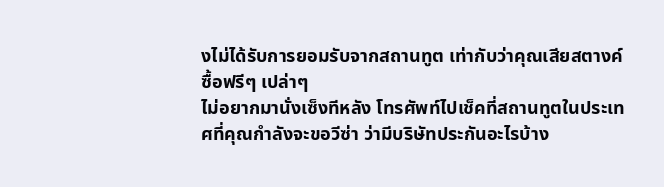งไม่ได้รับการยอมรับจากสถานทูต เท่ากับว่าคุณเสียสตางค์ซื้อฟรีๆ เปล่าๆ
ไม่อยากมานั่งเซ็งทีหลัง โทรศัพท์ไปเช็คที่สถานทูตในประเทศที่คุณกำลังจะขอวีซ่า ว่ามีบริษัทประกันอะไรบ้าง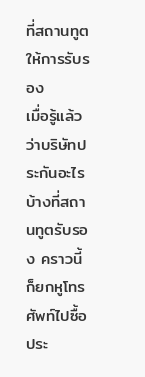ที่สถานทูตให้การรับรอง
เมื่อรู้แล้วว่าบริษัทประกันอะไรบ้างที่สถานทูตรับรอง คราวนี้ก็ยกหูโทรศัพท์ไปซื้อประ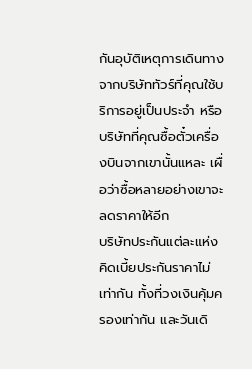กันอุบัติเหตุการเดินทางจากบริษัททัวร์ที่คุณใช้บริการอยู่เป็นประจำ หรือบริษัทที่คุณซื้อตั๋วเครื่องบินจากเขานั้นแหละ เผื่อว่าซื้อหลายอย่างเขาจะลดราคาให้อีก
บริษัทประกันแต่ละแห่งคิดเบี้ยประกันราคาไม่เท่ากัน ทั้งที่วงเงินคุ้มครองเท่ากัน และวันเดิ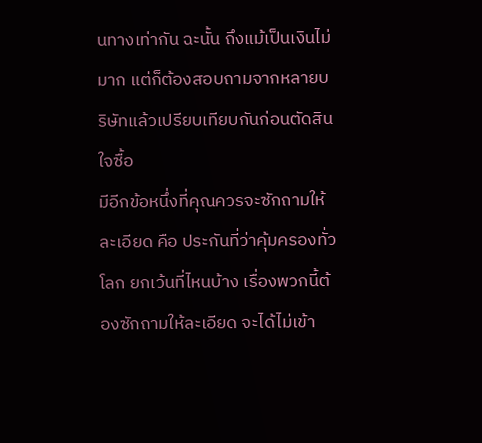นทางเท่ากัน ฉะนั้น ถึงแม้เป็นเงินไม่มาก แต่ก็ต้องสอบถามจากหลายบริษัทแล้วเปรียบเทียบกันก่อนตัดสินใจซื้อ
มีอีกข้อหนึ่งที่คุณควรจะซักถามให้ละเอียด คือ ประกันที่ว่าคุ้มครองทั่วโลก ยกเว้นที่ไหนบ้าง เรื่องพวกนี้ต้องซักถามให้ละเอียด จะได้ไม่เข้า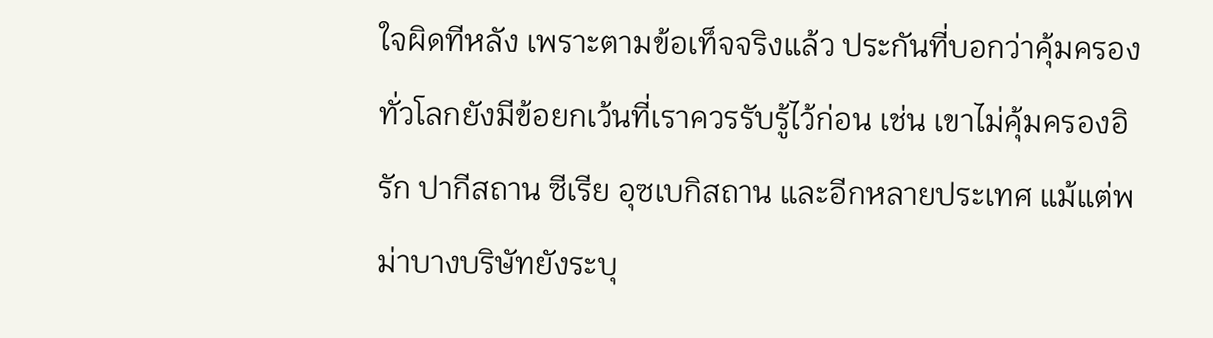ใจผิดทีหลัง เพราะตามข้อเท็จจริงแล้ว ประกันที่บอกว่าคุ้มครองทั่วโลกยังมีข้อยกเว้นที่เราควรรับรู้ไว้ก่อน เช่น เขาไม่คุ้มครองอิรัก ปากีสถาน ซีเรีย อุซเบกิสถาน และอีกหลายประเทศ แม้แต่พม่าบางบริษัทยังระบุ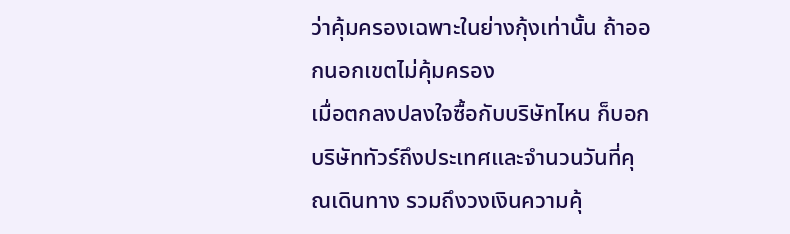ว่าคุ้มครองเฉพาะในย่างกุ้งเท่านั้น ถ้าออกนอกเขตไม่คุ้มครอง
เมื่อตกลงปลงใจซื้อกับบริษัทไหน ก็บอกบริษัททัวร์ถึงประเทศและจำนวนวันที่คุณเดินทาง รวมถึงวงเงินความคุ้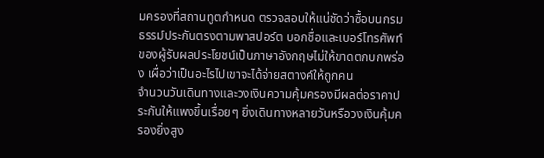มครองที่สถานทูตกำหนด ตรวจสอบให้แน่ชัดว่าซื้อบนกรมธรรม์ประกันตรงตามพาสปอร์ต บอกชื่อและเบอร์โทรศัพท์ของผู้รับผลประโยชน์เป็นภาษาอังกฤษไม่ให้ขาดตกบกพร่อง เผื่อว่าเป็นอะไรไปเขาจะได้จ่ายสตางค์ให้ถูกคน
จำนวนวันเดินทางและวงเงินความคุ้มครองมีผลต่อราคาประกันให้แพงขึ้นเรื่อยๆ ยิ่งเดินทางหลายวันหรือวงเงินคุ้มครองยิ่งสูง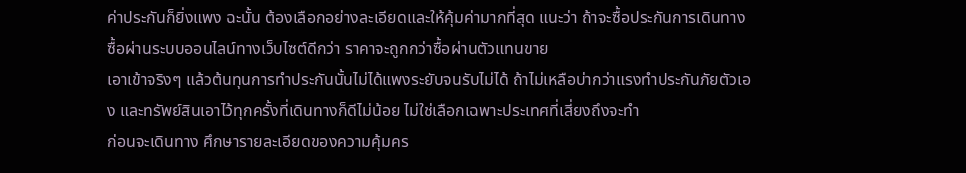ค่าประกันก็ยิ่งแพง ฉะนั้น ต้องเลือกอย่างละเอียดและให้คุ้มค่ามากที่สุด แนะว่า ถ้าจะซื้อประกันการเดินทาง ซื้อผ่านระบบออนไลน์ทางเว็บไซต์ดีกว่า ราคาจะถูกกว่าซื้อผ่านตัวแทนขาย
เอาเข้าจริงๆ แล้วต้นทุนการทำประกันนั้นไม่ได้แพงระยับจนรับไม่ได้ ถ้าไม่เหลือบ่ากว่าแรงทำประกันภัยตัวเอง และทรัพย์สินเอาไว้ทุกครั้งที่เดินทางก็ดีไม่น้อย ไม่ใช่เลือกเฉพาะประเทศที่เสี่ยงถึงจะทำ
ก่อนจะเดินทาง ศึกษารายละเอียดของความคุ้มคร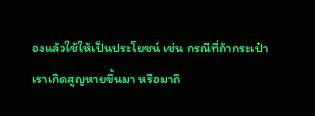องแล้วใช้ให้เป็นประโยชน์ เช่น กรณีที่ถ้ากระเป๋าเราเกิดสูญหายขึ้นมา หรือมาถึ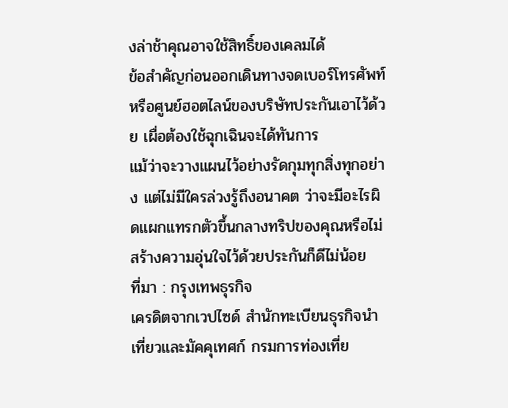งล่าช้าคุณอาจใช้สิทธิ์ของเคลมได้
ข้อสำคัญก่อนออกเดินทางจดเบอร์โทรศัพท์หรือศูนย์ฮอตไลน์ของบริษัทประกันเอาไว้ด้วย เผื่อต้องใช้ฉุกเฉินจะได้ทันการ
แม้ว่าจะวางแผนไว้อย่างรัดกุมทุกสิ่งทุกอย่าง แต่ไม่มีใครล่วงรู้ถึงอนาคต ว่าจะมีอะไรผิดแผกแทรกตัวขึ้นกลางทริปของคุณหรือไม่ สร้างความอุ่นใจไว้ด้วยประกันก็ดีไม่น้อย
ที่มา : กรุงเทพธุรกิจ
เครดิตจากเวปไซด์ สำนักทะเบียนธุรกิจนำเที่ยวและมัคคุเทศก์ กรมการท่องเที่ย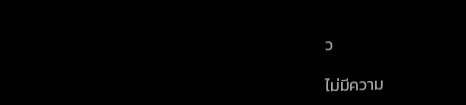ว

ไม่มีความ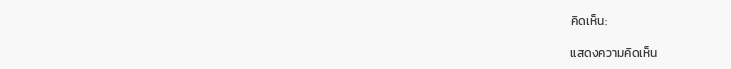คิดเห็น:

แสดงความคิดเห็น